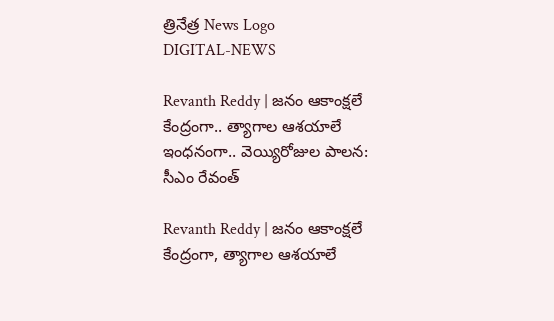త్రినేత్ర News Logo
DIGITAL-NEWS

Revanth Reddy | జ‌నం ఆకాంక్ష‌లే కేంద్రంగా.. త్యాగాల ఆశ‌యాలే ఇంధ‌నంగా.. వెయ్యిరోజుల పాల‌న‌: సీఎం రేవంత్‌

Revanth Reddy | జనం ఆకాంక్షలే కేంద్రంగా, త్యాగాల ఆశయాలే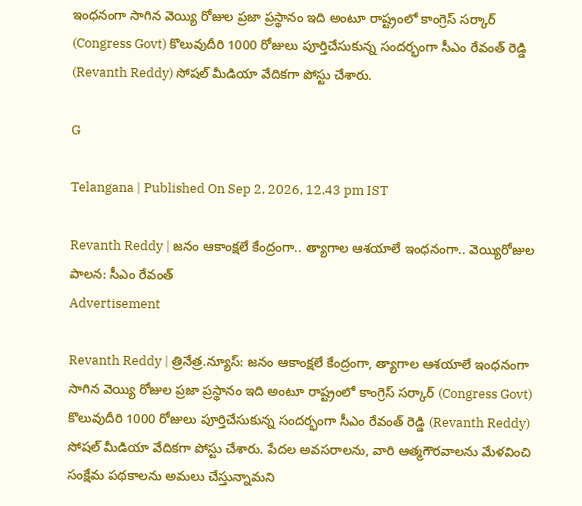ఇంధనంగా సాగిన వెయ్యి రోజుల ప్రజా ప్రస్థానం ఇది అంటూ రాష్ట్రంలో కాంగ్రెస్ స‌ర్కార్ (Congress Govt) కొలువుదీరి 1000 రోజులు పూర్తిచేసుకున్న సంద‌ర్భంగా సీఎం రేవంత్ రెడ్డి (Revanth Reddy) సోష‌ల్ మీడియా వేదిక‌గా పోస్టు చేశారు.

G

Telangana | Published On Sep 2, 2026, 12.43 pm IST

Revanth Reddy | జ‌నం ఆకాంక్ష‌లే కేంద్రంగా.. త్యాగాల ఆశ‌యాలే ఇంధ‌నంగా.. వెయ్యిరోజుల పాల‌న‌: సీఎం రేవంత్‌
Advertisement

Revanth Reddy | త్రినేత్ర‌.న్యూస్‌: జనం ఆకాంక్షలే కేంద్రంగా, త్యాగాల ఆశయాలే ఇంధనంగా సాగిన వెయ్యి రోజుల ప్రజా ప్రస్థానం ఇది అంటూ రాష్ట్రంలో కాంగ్రెస్ స‌ర్కార్ (Congress Govt) కొలువుదీరి 1000 రోజులు పూర్తిచేసుకున్న సంద‌ర్భంగా సీఎం రేవంత్ రెడ్డి (Revanth Reddy) సోష‌ల్ మీడియా వేదిక‌గా పోస్టు చేశారు. పేదల అవసరాలను, వారి ఆత్మగౌరవాలను మేళవించి సంక్షేమ ప‌థ‌కాల‌ను అమలు చేస్తున్నామ‌ని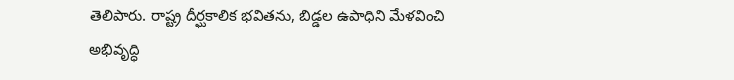తెలిపారు. రాష్ట్ర దీర్ఘకాలిక భవితను, బిడ్డల ఉపాధిని మేళవించి అభివృద్ధి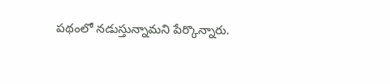ప‌థంలో న‌డుస్తున్నామ‌ని పేర్కొన్నారు.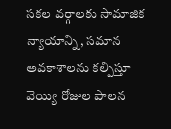సకల వర్గాలకు సామాజిక న్యాయాన్ని, సమాన అవకాశాలను క‌ల్పిస్తూ వెయ్యి రోజుల పాల‌న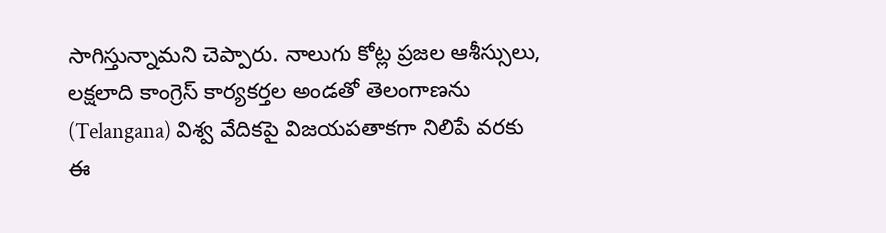సాగిస్తున్నామ‌ని చెప్పారు. నాలుగు కోట్ల ప్రజల ఆశీస్సులు, ల‌క్షలాది కాంగ్రెస్ కార్యకర్తల అండతో తెలంగాణను (Telangana) విశ్వ వేదిక‌పై విజయపతాకగా నిలిపే వరకు ఈ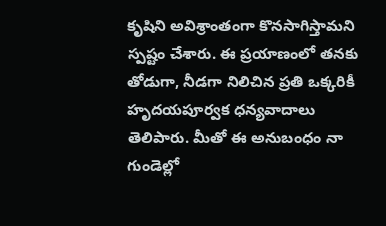కృషిని అవిశ్రాంతంగా కొనసాగిస్తామ‌ని స్ప‌ష్టం చేశారు. ఈ ప్రయాణంలో త‌న‌కు తోడుగా, నీడగా నిలిచిన ప్రతి ఒక్కరికీ హృదయపూర్వక ధన్యవాదాలు తెలిపారు. మీతో ఈ అనుబంధం నా గుండెల్లో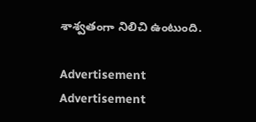శాశ్వతంగా నిలిచి ఉంటుంది.

Advertisement
Advertisement